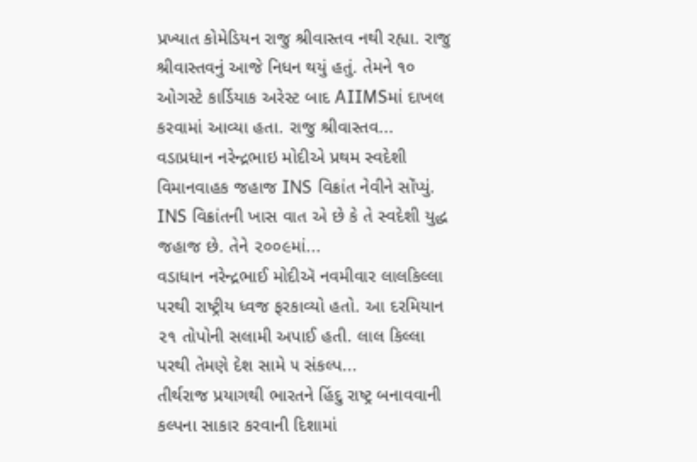પ્રખ્યાત કોમેડિયન રાજુ શ્રીવાસ્તવ નથી રહ્યા. રાજુ શ્રીવાસ્તવનું આજે નિધન થયું હતું. તેમને ૧૦ ઓગસ્ટે કાર્ડિયાક અરેસ્ટ બાદ AIIMSમાં દાખલ કરવામાં આવ્યા હતા. રાજુ શ્રીવાસ્તવ...
વડાપ્રધાન નરેન્દ્રભાઇ મોદીએ પ્રથમ સ્વદેશી વિમાનવાહક જહાજ INS વિક્રાંત નેવીને સોંપ્યું. INS વિક્રાંતની ખાસ વાત એ છે કે તે સ્વદેશી યુદ્ધ જહાજ છે. તેને ૨૦૦૯માં...
વડાધાન નરેન્દ્રભાઈ મોદીઍ નવમીવાર લાલકિલ્લા પરથી રાષ્ટ્રીય ધ્વજ ફરકાવ્યો હતો. આ દરમિયાન ૨૧ તોપોની સલામી અપાઈ હતી. લાલ કિલ્લા પરથી તેમણે દેશ સામે ૫ સંકલ્પ...
તીર્થરાજ પ્રયાગથી ભારતને હિંદુ રાષ્ટ્ર બનાવવાની કલ્પના સાકાર કરવાની દિશામાં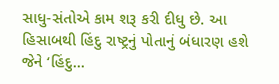સાધુ-સંતોએ કામ શરૂ કરી દીધુ છે. આ હિસાબથી હિંદુ રાષ્ટ્રનું પોતાનું બંધારણ હશે જેને ‘હિંદુ...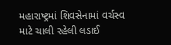મહારાષ્ટ્રમાં શિવસેનામાં વર્ચસ્વ માટે ચાલી રહેલી લડાઈ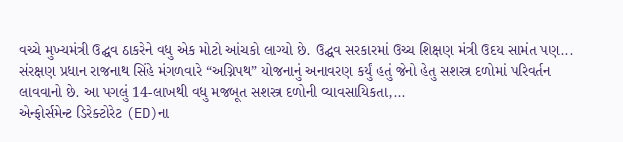વચ્ચે મુખ્યમંત્રી ઉદ્ઘવ ઠાકરેને વધુ એક મોટો આંચકો લાગ્યો છે. ઉદ્ઘવ સરકારમાં ઉચ્ચ શિક્ષણ મંત્રી ઉદય સામંત પણ...
સંરક્ષણ પ્રધાન રાજનાથ સિંહે મંગળવારે “અગ્નિપથ” યોજનાનું અનાવરણ કર્યું હતું જેનો હેતુ સશસ્ત્ર દળોમાં પરિવર્તન લાવવાનો છે. આ પગલું 14-લાખથી વધુ મજબૂત સશસ્ત્ર દળોની વ્યાવસાયિકતા,...
એન્ફોર્સમેન્ટ ડિરેક્ટોરેટ (ED)ના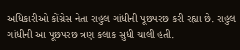અધિકારીઓ કોંગ્રેસ નેતા રાહુલ ગાંધીની પૂછપરછ કરી રહ્યા છે. રાહુલ ગાંધીની આ પૂછપરછ ત્રણ કલાક સુધી ચાલી હતી.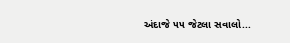અંદાજે ૫૫ જેટલા સવાલો...